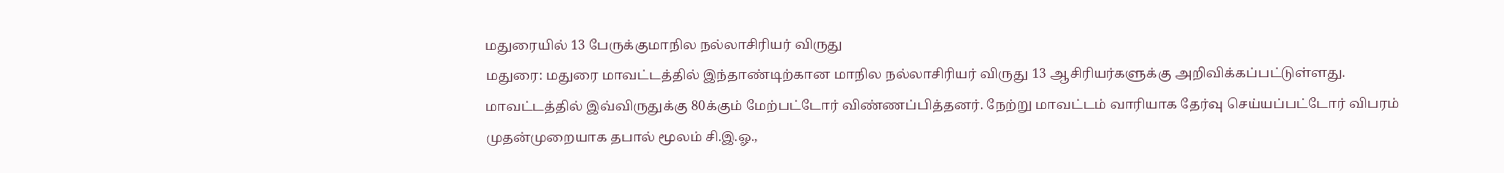மதுரையில் 13 பேருக்குமாநில நல்லாசிரியர் விருது
மதுரை: மதுரை மாவட்டத்தில் இந்தாண்டிற்கான மாநில நல்லாசிரியர் விருது 13 ஆசிரியர்களுக்கு அறிவிக்கப்பட்டுள்ளது.
மாவட்டத்தில் இவ்விருதுக்கு 80க்கும் மேற்பட்டோர் விண்ணப்பித்தனர். நேற்று மாவட்டம் வாரியாக தேர்வு செய்யப்பட்டோர் விபரம் முதன்முறையாக தபால் மூலம் சி.இ.ஓ.,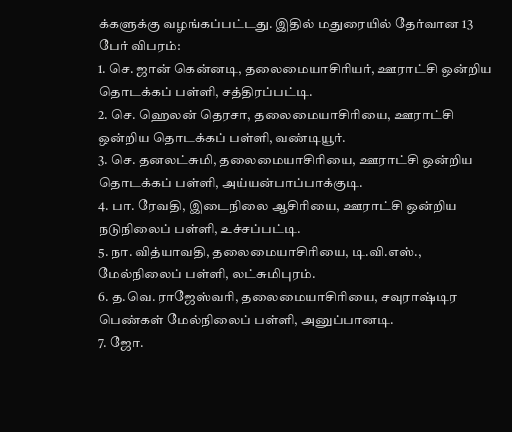க்களுக்கு வழங்கப்பட்டது. இதில் மதுரையில் தேர்வான 13 பேர் விபரம்:
1. செ. ஜான் கென்னடி, தலைமையாசிரியர், ஊராட்சி ஒன்றிய தொடக்கப் பள்ளி, சத்திரப்பட்டி.
2. செ. ஹெலன் தெரசா, தலைமையாசிரியை, ஊராட்சி ஒன்றிய தொடக்கப் பள்ளி, வண்டியூர்.
3. செ. தனலட்சுமி, தலைமையாசிரியை, ஊராட்சி ஒன்றிய தொடக்கப் பள்ளி, அய்யன்பாப்பாக்குடி.
4. பா. ரேவதி, இடைநிலை ஆசிரியை, ஊராட்சி ஒன்றிய நடுநிலைப் பள்ளி, உச்சப்பட்டி.
5. நா. வித்யாவதி, தலைமையாசிரியை, டி.வி.எஸ்., மேல்நிலைப் பள்ளி, லட்சுமிபுரம்.
6. த.வெ. ராஜேஸ்வரி, தலைமையாசிரியை, சவுராஷ்டிர பெண்கள் மேல்நிலைப் பள்ளி, அனுப்பானடி.
7. ஜோ.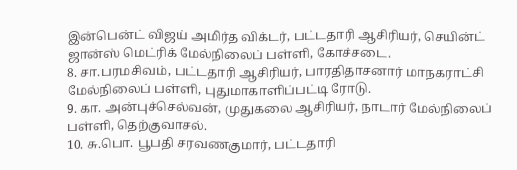இன்பென்ட் விஜய் அமிர்த விக்டர், பட்டதாரி ஆசிரியர், செயின்ட் ஜான்ஸ் மெட்ரிக் மேல்நிலைப் பள்ளி, கோச்சடை.
8. சா.பரமசிவம், பட்டதாரி ஆசிரியர், பாரதிதாசனார் மாநகராட்சி மேல்நிலைப் பள்ளி, புதுமாகாளிப்பட்டி ரோடு.
9. கா. அன்புச்செல்வன், முதுகலை ஆசிரியர், நாடார் மேல்நிலைப் பள்ளி, தெற்குவாசல்.
10. சு.பொ. பூபதி சரவணகுமார், பட்டதாரி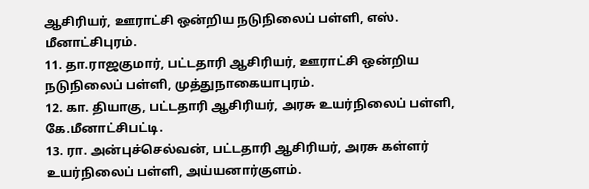ஆசிரியர், ஊராட்சி ஒன்றிய நடுநிலைப் பள்ளி, எஸ். மீனாட்சிபுரம்.
11. தா.ராஜகுமார், பட்டதாரி ஆசிரியர், ஊராட்சி ஒன்றிய நடுநிலைப் பள்ளி, முத்துநாகையாபுரம்.
12. கா. தியாகு, பட்டதாரி ஆசிரியர், அரசு உயர்நிலைப் பள்ளி, கே.மீனாட்சிபட்டி.
13. ரா. அன்புச்செல்வன், பட்டதாரி ஆசிரியர், அரசு கள்ளர் உயர்நிலைப் பள்ளி, அய்யனார்குளம்.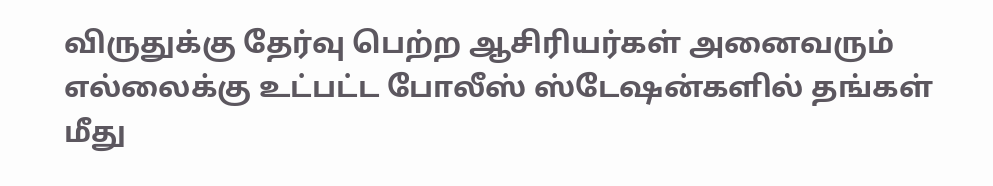விருதுக்கு தேர்வு பெற்ற ஆசிரியர்கள் அனைவரும் எல்லைக்கு உட்பட்ட போலீஸ் ஸ்டேஷன்களில் தங்கள் மீது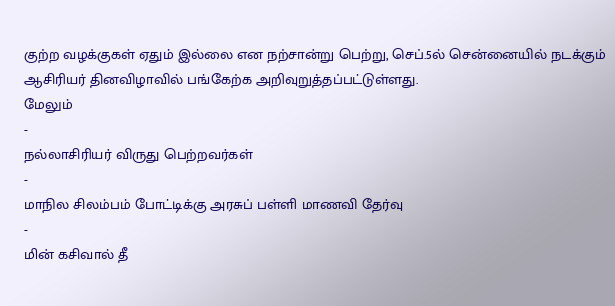குற்ற வழக்குகள் ஏதும் இல்லை என நற்சான்று பெற்று, செப்.5ல் சென்னையில் நடக்கும் ஆசிரியர் தினவிழாவில் பங்கேற்க அறிவுறுத்தப்பட்டுள்ளது.
மேலும்
-
நல்லாசிரியர் விருது பெற்றவர்கள்
-
மாநில சிலம்பம் போட்டிக்கு அரசுப் பள்ளி மாணவி தேர்வு
-
மின் கசிவால் தீ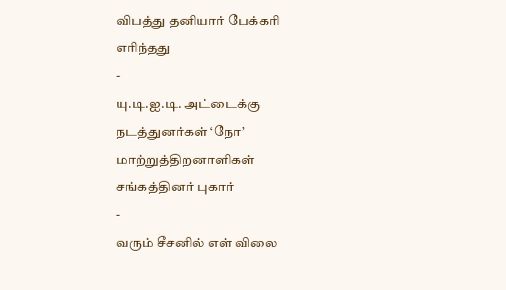விபத்து தனியார் பேக்கரி எரிந்தது
-
யு.டி.ஐ.டி. அட்டைக்கு நடத்துனர்கள் ‘நோ’ மாற்றுத்திறனாளிகள் சங்கத்தினர் புகார்
-
வரும் சீசனில் எள் விலை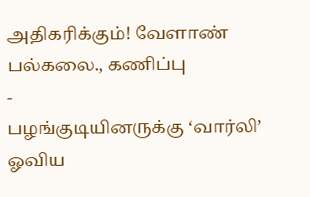அதிகரிக்கும்! வேளாண் பல்கலை., கணிப்பு
-
பழங்குடியினருக்கு ‘வார்லி’ ஓவிய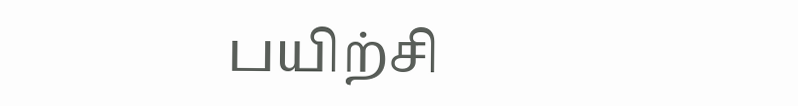பயிற்சி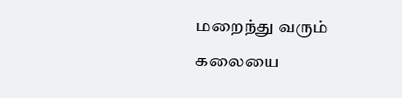மறைந்து வரும் கலையை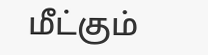மீட்கும்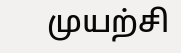முயற்சி